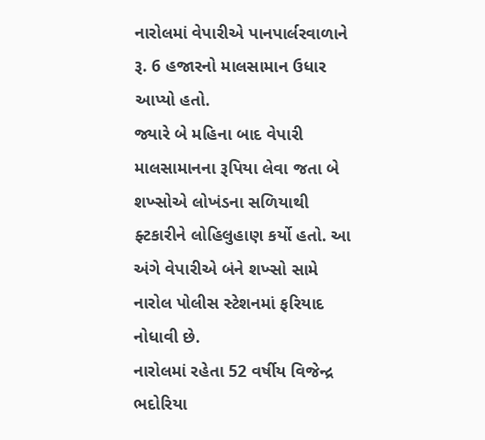નારોલમાં વેપારીએ પાનપાર્લરવાળાને રૂ. 6 હજારનો માલસામાન ઉધાર આપ્યો હતો.
જ્યારે બે મહિના બાદ વેપારી માલસામાનના રૂપિયા લેવા જતા બે શખ્સોએ લોખંડના સળિયાથી ફ્ટકારીને લોહિલુહાણ કર્યો હતો. આ અંગે વેપારીએ બંને શખ્સો સામે નારોલ પોલીસ સ્ટેશનમાં ફરિયાદ નોધાવી છે.
નારોલમાં રહેતા 52 વર્ષીય વિજેન્દ્ર ભદોરિયા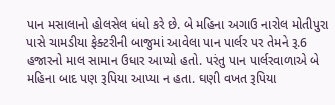પાન મસાલાનો હોલસેલ ધંધો કરે છે. બે મહિના અગાઉ નારોલ મોતીપુરા પાસે ચામડીયા ફેક્ટરીની બાજુમાં આવેલા પાન પાર્લર પર તેમને રૂ.6 હજારનો માલ સામાન ઉધાર આપ્યો હતો. પરંતુ પાન પાર્લરવાળાએ બે મહિના બાદ પણ રૂપિયા આપ્યા ન હતા. ઘણી વખત રૂપિયા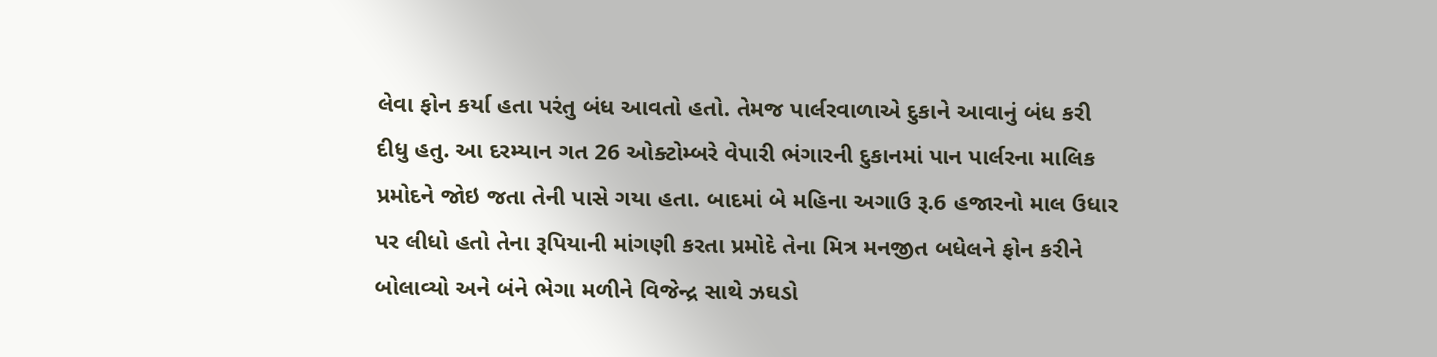લેવા ફોન કર્યા હતા પરંતુ બંધ આવતો હતો. તેમજ પાર્લરવાળાએ દુકાને આવાનું બંધ કરી દીધુ હતુ. આ દરમ્યાન ગત 26 ઓક્ટોમ્બરે વેપારી ભંગારની દુકાનમાં પાન પાર્લરના માલિક પ્રમોદને જોઇ જતા તેની પાસે ગયા હતા. બાદમાં બે મહિના અગાઉ રૂ.6 હજારનો માલ ઉધાર પર લીધો હતો તેના રૂપિયાની માંગણી કરતા પ્રમોદે તેના મિત્ર મનજીત બધેલને ફોન કરીને બોલાવ્યો અને બંને ભેગા મળીને વિજેન્દ્ર સાથે ઝઘડો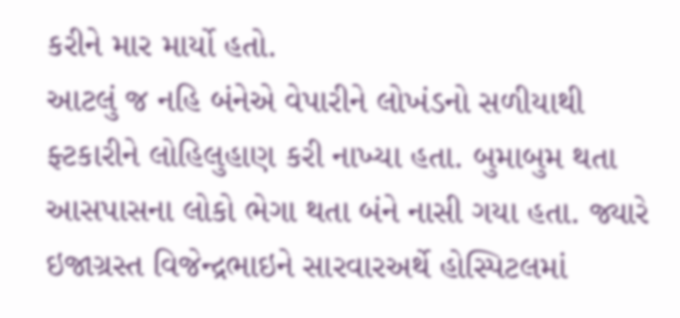કરીને માર માર્યો હતો.
આટલું જ નહિ બંનેએ વેપારીને લોખંડનો સળીયાથી ફ્ટકારીને લોહિલુહાણ કરી નાખ્યા હતા. બુમાબુમ થતા આસપાસના લોકો ભેગા થતા બંને નાસી ગયા હતા. જ્યારે ઇજાગ્રસ્ત વિજેન્દ્રભાઇને સારવારઅર્થે હોસ્પિટલમાં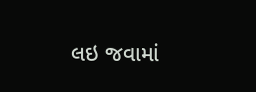લઇ જવામાં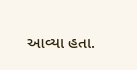આવ્યા હતા.